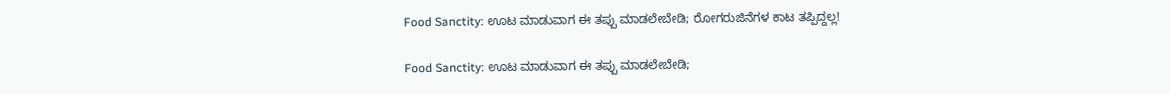Food Sanctity: ಊಟ ಮಾಡುವಾಗ ಈ ತಪ್ಪು ಮಾಡಲೇಬೇಡಿ; ರೋಗರುಜಿನೆಗಳ ಕಾಟ ತಪ್ಪಿದ್ದಲ್ಲ!

Food Sanctity: ಊಟ ಮಾಡುವಾಗ ಈ ತಪ್ಪು ಮಾಡಲೇಬೇಡಿ;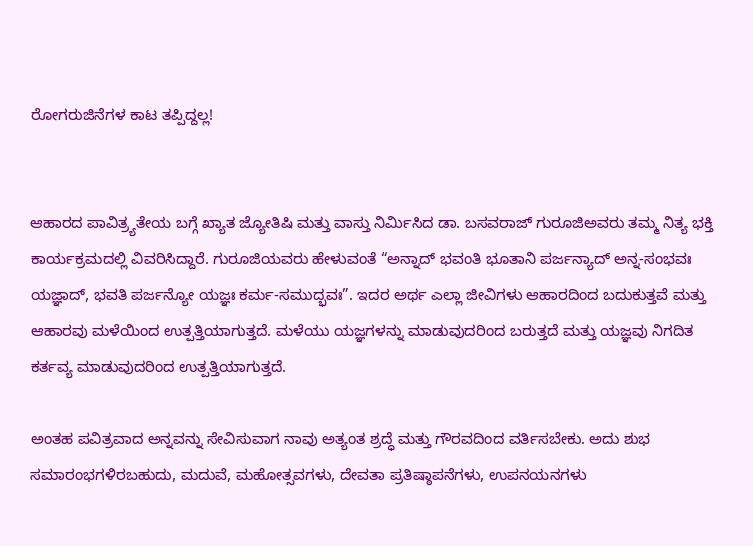ರೋಗರುಜಿನೆಗಳ ಕಾಟ ತಪ್ಪಿದ್ದಲ್ಲ!


ಆಹಾರದ ಪಾವಿತ್ರ್ಯತೇಯ ಬಗ್ಗೆ ಖ್ಯಾತ ಜ್ಯೋತಿಷಿ ಮತ್ತು ವಾಸ್ತು ನಿರ್ಮಿಸಿದ ಡಾ. ಬಸವರಾಜ್ ಗುರೂಜಿಅವರು ತಮ್ಮ ನಿತ್ಯ ಭಕ್ತಿ ಕಾರ್ಯಕ್ರಮದಲ್ಲಿ ವಿವರಿಸಿದ್ದಾರೆ. ಗುರೂಜಿಯವರು ಹೇಳುವಂತೆ “ಅನ್ನಾದ್ ಭವಂತಿ ಭೂತಾನಿ ಪರ್ಜನ್ಯಾದ್ ಅನ್ನ-ಸಂಭವಃ ಯಜ್ಞಾದ್, ಭವತಿ ಪರ್ಜನ್ಯೋ ಯಜ್ಞಃ ಕರ್ಮ-ಸಮುದ್ಭವಃ”. ಇದರ ಅರ್ಥ ಎಲ್ಲಾ ಜೀವಿಗಳು ಆಹಾರದಿಂದ ಬದುಕುತ್ತವೆ ಮತ್ತು ಆಹಾರವು ಮಳೆಯಿಂದ ಉತ್ಪತ್ತಿಯಾಗುತ್ತದೆ. ಮಳೆಯು ಯಜ್ಞಗಳನ್ನು ಮಾಡುವುದರಿಂದ ಬರುತ್ತದೆ ಮತ್ತು ಯಜ್ಞವು ನಿಗದಿತ ಕರ್ತವ್ಯ ಮಾಡುವುದರಿಂದ ಉತ್ಪತ್ತಿಯಾಗುತ್ತದೆ.

ಅಂತಹ ಪವಿತ್ರವಾದ ಅನ್ನವನ್ನು ಸೇವಿಸುವಾಗ ನಾವು ಅತ್ಯಂತ ಶ್ರದ್ಧೆ ಮತ್ತು ಗೌರವದಿಂದ ವರ್ತಿಸಬೇಕು. ಅದು ಶುಭ ಸಮಾರಂಭಗಳಿರಬಹುದು, ಮದುವೆ, ಮಹೋತ್ಸವಗಳು, ದೇವತಾ ಪ್ರತಿಷ್ಠಾಪನೆಗಳು, ಉಪನಯನಗಳು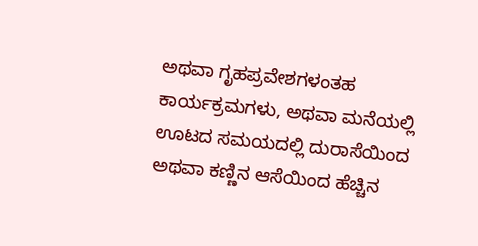ಅಥವಾ ಗೃಹಪ್ರವೇಶಗಳಂತಹ ಕಾರ್ಯಕ್ರಮಗಳು, ಅಥವಾ ಮನೆಯಲ್ಲಿ ಊಟದ ಸಮಯದಲ್ಲಿ ದುರಾಸೆಯಿಂದ ಅಥವಾ ಕಣ್ಣಿನ ಆಸೆಯಿಂದ ಹೆಚ್ಚಿನ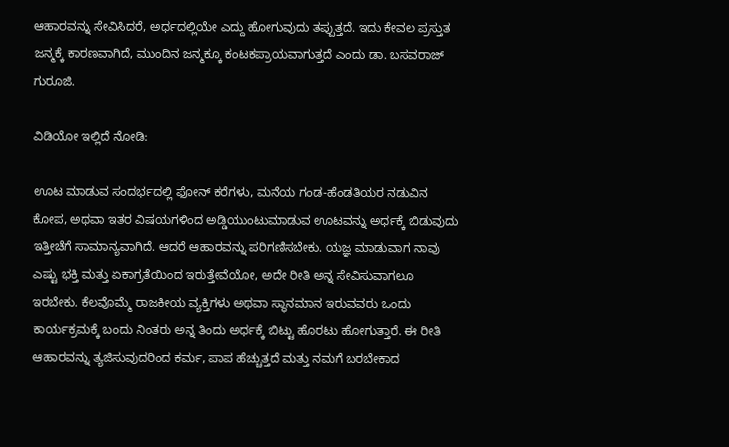ಆಹಾರವನ್ನು ಸೇವಿಸಿದರೆ, ಅರ್ಧದಲ್ಲಿಯೇ ಎದ್ದು ಹೋಗುವುದು ತಪ್ಪುತ್ತದೆ. ಇದು ಕೇವಲ ಪ್ರಸ್ತುತ ಜನ್ಮಕ್ಕೆ ಕಾರಣವಾಗಿದೆ, ಮುಂದಿನ ಜನ್ಮಕ್ಕೂ ಕಂಟಕಪ್ರಾಯವಾಗುತ್ತದೆ ಎಂದು ಡಾ. ಬಸವರಾಜ್ ಗುರೂಜಿ.

ವಿಡಿಯೋ ಇಲ್ಲಿದೆ ನೋಡಿ:

ಊಟ ಮಾಡುವ ಸಂದರ್ಭದಲ್ಲಿ ಫೋನ್ ಕರೆಗಳು, ಮನೆಯ ಗಂಡ-ಹೆಂಡತಿಯರ ನಡುವಿನ ಕೋಪ, ಅಥವಾ ಇತರ ವಿಷಯಗಳಿಂದ ಅಡ್ಡಿಯುಂಟುಮಾಡುವ ಊಟವನ್ನು ಅರ್ಧಕ್ಕೆ ಬಿಡುವುದು ಇತ್ತೀಚೆಗೆ ಸಾಮಾನ್ಯವಾಗಿದೆ. ಆದರೆ ಆಹಾರವನ್ನು ಪರಿಗಣಿಸಬೇಕು. ಯಜ್ಞ ಮಾಡುವಾಗ ನಾವು ಎಷ್ಟು ಭಕ್ತಿ ಮತ್ತು ಏಕಾಗ್ರತೆಯಿಂದ ಇರುತ್ತೇವೆಯೋ, ಅದೇ ರೀತಿ ಅನ್ನ ಸೇವಿಸುವಾಗಲೂ ಇರಬೇಕು. ಕೆಲವೊಮ್ಮೆ ರಾಜಕೀಯ ವ್ಯಕ್ತಿಗಳು ಅಥವಾ ಸ್ಥಾನಮಾನ ಇರುವವರು ಒಂದು ಕಾರ್ಯಕ್ರಮಕ್ಕೆ ಬಂದು ನಿಂತರು ಅನ್ನ ತಿಂದು ಅರ್ಧಕ್ಕೆ ಬಿಟ್ಟು ಹೊರಟು ಹೋಗುತ್ತಾರೆ. ಈ ರೀತಿ ಆಹಾರವನ್ನು ತ್ಯಜಿಸುವುದರಿಂದ ಕರ್ಮ, ಪಾಪ ಹೆಚ್ಚುತ್ತದೆ ಮತ್ತು ನಮಗೆ ಬರಬೇಕಾದ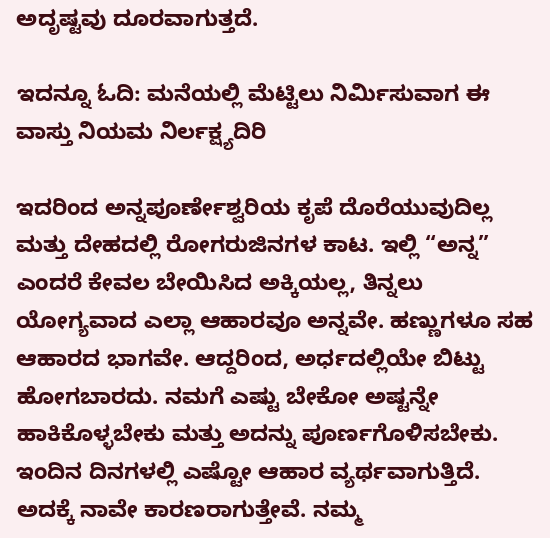ಅದೃಷ್ಟವು ದೂರವಾಗುತ್ತದೆ.

ಇದನ್ನೂ ಓದಿ: ಮನೆಯಲ್ಲಿ ಮೆಟ್ಟಿಲು ನಿರ್ಮಿಸುವಾಗ ಈ ವಾಸ್ತು ನಿಯಮ ನಿರ್ಲಕ್ಷ್ಯದಿರಿ

ಇದರಿಂದ ಅನ್ನಪೂರ್ಣೇಶ್ವರಿಯ ಕೃಪೆ ದೊರೆಯುವುದಿಲ್ಲ ಮತ್ತು ದೇಹದಲ್ಲಿ ರೋಗರುಜಿನಗಳ ಕಾಟ. ಇಲ್ಲಿ “ಅನ್ನ” ಎಂದರೆ ಕೇವಲ ಬೇಯಿಸಿದ ಅಕ್ಕಿಯಲ್ಲ, ತಿನ್ನಲು ಯೋಗ್ಯವಾದ ಎಲ್ಲಾ ಆಹಾರವೂ ಅನ್ನವೇ. ಹಣ್ಣುಗಳೂ ಸಹ ಆಹಾರದ ಭಾಗವೇ. ಆದ್ದರಿಂದ, ಅರ್ಧದಲ್ಲಿಯೇ ಬಿಟ್ಟು ಹೋಗಬಾರದು. ನಮಗೆ ಎಷ್ಟು ಬೇಕೋ ಅಷ್ಟನ್ನೇ ಹಾಕಿಕೊಳ್ಳಬೇಕು ಮತ್ತು ಅದನ್ನು ಪೂರ್ಣಗೊಳಿಸಬೇಕು. ಇಂದಿನ ದಿನಗಳಲ್ಲಿ ಎಷ್ಟೋ ಆಹಾರ ವ್ಯರ್ಥವಾಗುತ್ತಿದೆ. ಅದಕ್ಕೆ ನಾವೇ ಕಾರಣರಾಗುತ್ತೇವೆ. ನಮ್ಮ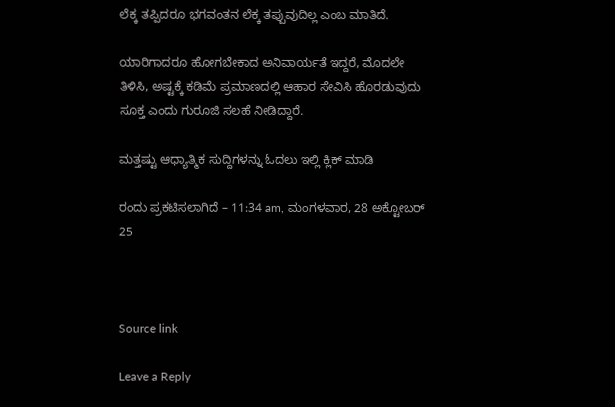ಲೆಕ್ಕ ತಪ್ಪಿದರೂ ಭಗವಂತನ ಲೆಕ್ಕ ತಪ್ಪುವುದಿಲ್ಲ ಎಂಬ ಮಾತಿದೆ.

ಯಾರಿಗಾದರೂ ಹೋಗಬೇಕಾದ ಅನಿವಾರ್ಯತೆ ಇದ್ದರೆ, ಮೊದಲೇ ತಿಳಿಸಿ, ಅಷ್ಟಕ್ಕೆ ಕಡಿಮೆ ಪ್ರಮಾಣದಲ್ಲಿ ಆಹಾರ ಸೇವಿಸಿ ಹೊರಡುವುದು ಸೂಕ್ತ ಎಂದು ಗುರೂಜಿ ಸಲಹೆ ನೀಡಿದ್ದಾರೆ.

ಮತ್ತಷ್ಟು ಆಧ್ಯಾತ್ಮಿಕ ಸುದ್ದಿಗಳನ್ನು ಓದಲು ಇಲ್ಲಿ ಕ್ಲಿಕ್ ಮಾಡಿ

ರಂದು ಪ್ರಕಟಿಸಲಾಗಿದೆ – 11:34 am, ಮಂಗಳವಾರ, 28 ಅಕ್ಟೋಬರ್ 25



Source link

Leave a Reply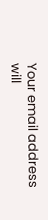Your email address will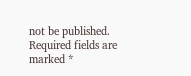not be published. Required fields are marked *